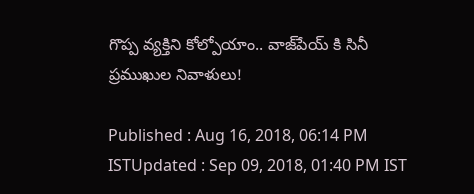గొప్ప వ్యక్తిని కోల్పోయాం.. వాజ్‌పేయ్ కి సినీ ప్రముఖుల నివాళులు!

Published : Aug 16, 2018, 06:14 PM ISTUpdated : Sep 09, 2018, 01:40 PM IST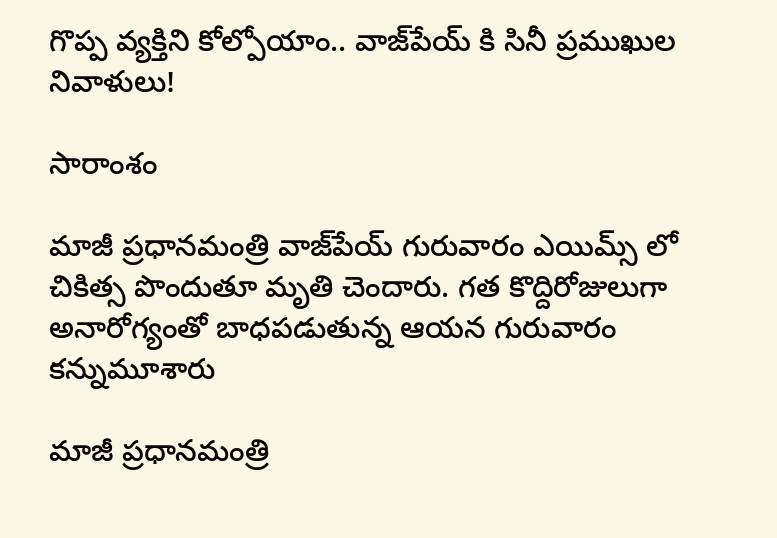గొప్ప వ్యక్తిని కోల్పోయాం.. వాజ్‌పేయ్ కి సినీ ప్రముఖుల నివాళులు!

సారాంశం

మాజీ ప్రధానమంత్రి వాజ్‌పేయ్ గురువారం ఎయిమ్స్ లో చికిత్స పొందుతూ మృతి చెందారు. గత కొద్దిరోజులుగా అనారోగ్యంతో బాధపడుతున్న ఆయన గురువారం కన్నుమూశారు

మాజీ ప్రధానమంత్రి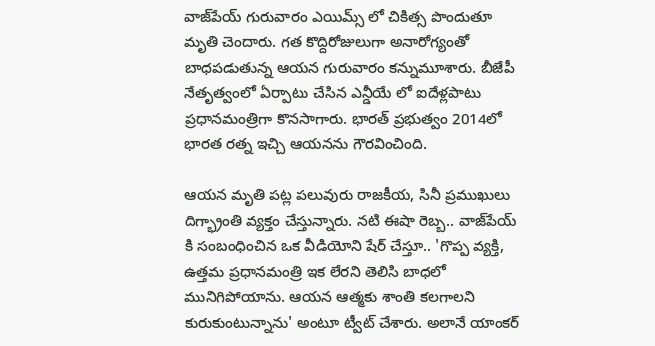వాజ్‌పేయ్ గురువారం ఎయిమ్స్ లో చికిత్స పొందుతూ మృతి చెందారు. గత కొద్దిరోజులుగా అనారోగ్యంతో బాధపడుతున్న ఆయన గురువారం కన్నుమూశారు. బీజేపీ నేతృత్వంలో ఏర్పాటు చేసిన ఎన్డీయే లో ఐదేళ్లపాటు ప్రధానమంత్రిగా కొనసాగారు. భారత్ ప్రభుత్వం 2014లో భారత రత్న ఇచ్చి ఆయనను గౌరవించింది.

ఆయన మృతి పట్ల పలువురు రాజకీయ, సినీ ప్రముఖులు దిగ్భ్రాంతి వ్యక్తం చేస్తున్నారు. నటి ఈషా రెబ్బ.. వాజ్‌పేయ్ కి సంబంధించిన ఒక వీడియోని షేర్ చేస్తూ.. 'గొప్ప వ్యక్తి, ఉత్తమ ప్రధానమంత్రి ఇక లేరని తెలిసి బాధలో మునిగిపోయాను. ఆయన ఆత్మకు శాంతి కలగాలని కురుకుంటున్నాను' అంటూ ట్వీట్ చేశారు. అలానే యాంకర్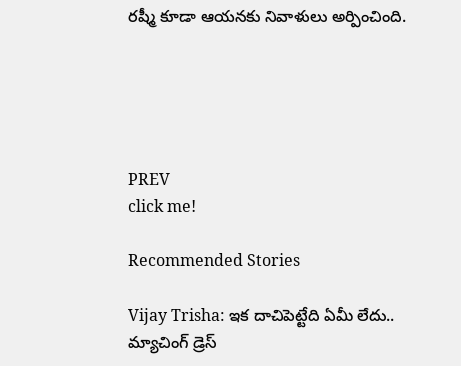రష్మీ కూడా ఆయనకు నివాళులు అర్పించింది.





PREV
click me!

Recommended Stories

Vijay Trisha: ఇక దాచిపెట్టేది ఏమీ లేదు.. మ్యాచింగ్ డ్రెస్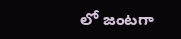లో జంటగా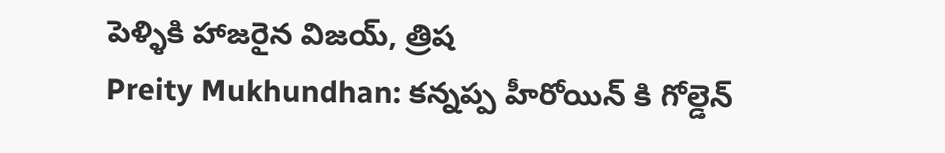పెళ్ళికి హాజరైన విజయ్, త్రిష
Preity Mukhundhan: కన్నప్ప హీరోయిన్ కి గోల్డెన్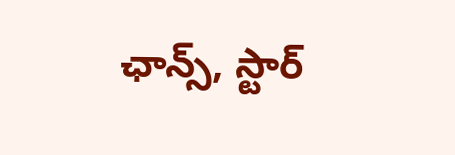ఛాన్స్, స్టార్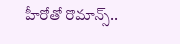హీరోతో రొమాన్స్..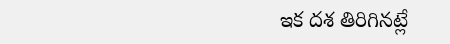ఇక దశ తిరిగినట్లే